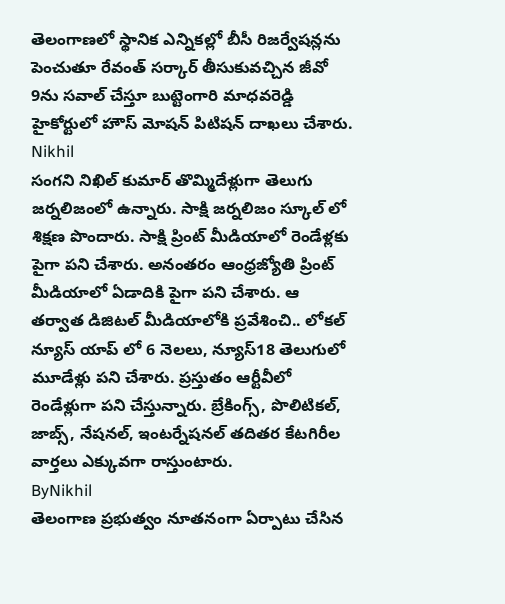తెలంగాణలో స్థానిక ఎన్నికల్లో బీసీ రిజర్వేషన్లను పెంచుతూ రేవంత్ సర్కార్ తీసుకువచ్చిన జీవో 9ను సవాల్ చేస్తూ బుట్టెంగారి మాధవరెడ్డి హైకోర్టులో హౌస్ మోషన్ పిటిషన్ దాఖలు చేశారు.
Nikhil
సంగని నిఖిల్ కుమార్ తొమ్మిదేళ్లుగా తెలుగు జర్నలిజంలో ఉన్నారు. సాక్షి జర్నలిజం స్కూల్ లో శిక్షణ పొందారు. సాక్షి ప్రింట్ మీడియాలో రెండేళ్లకు పైగా పని చేశారు. అనంతరం ఆంధ్రజ్యోతి ప్రింట్ మీడియాలో ఏడాదికి పైగా పని చేశారు. ఆ తర్వాత డిజిటల్ మీడియాలోకి ప్రవేశించి.. లోకల్ న్యూస్ యాప్ లో 6 నెలలు, న్యూస్18 తెలుగులో మూడేళ్లు పని చేశారు. ప్రస్తుతం ఆర్టీవీలో రెండేళ్లుగా పని చేస్తున్నారు. బ్రేకింగ్స్, పొలిటికల్, జాబ్స్, నేషనల్, ఇంటర్నేషనల్ తదితర కేటగిరీల వార్తలు ఎక్కువగా రాస్తుంటారు.
ByNikhil
తెలంగాణ ప్రభుత్వం నూతనంగా ఏర్పాటు చేసిన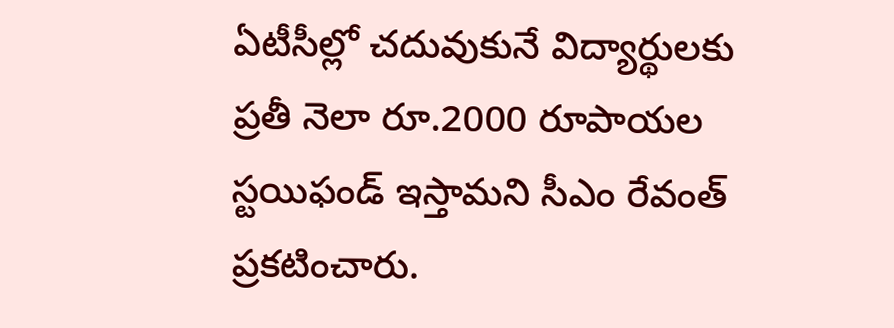ఏటీసీల్లో చదువుకునే విద్యార్థులకు ప్రతీ నెలా రూ.2000 రూపాయల స్టయిఫండ్ ఇస్తామని సీఎం రేవంత్ ప్రకటించారు.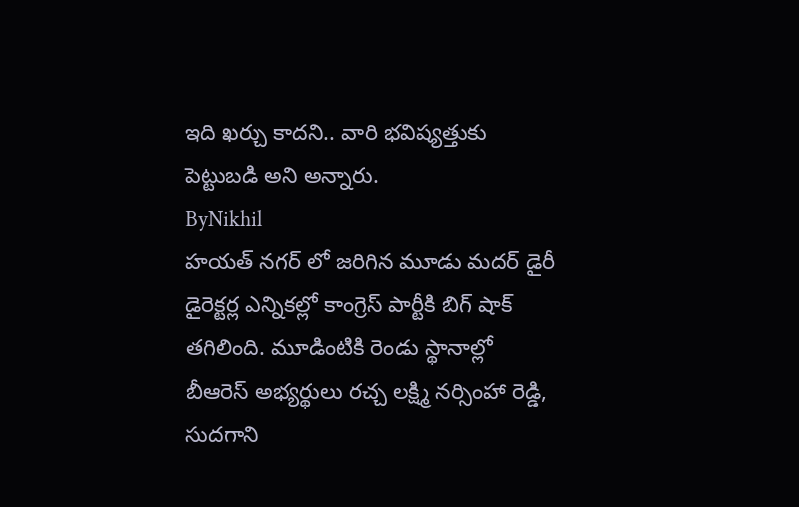ఇది ఖర్చు కాదని.. వారి భవిష్యత్తుకు పెట్టుబడి అని అన్నారు.
ByNikhil
హయత్ నగర్ లో జరిగిన మూడు మదర్ డైరీ డైరెక్టర్ల ఎన్నికల్లో కాంగ్రెస్ పార్టీకి బిగ్ షాక్ తగిలింది. మూడింటికి రెండు స్థానాల్లో బీఆరెస్ అభ్యర్థులు రచ్చ లక్ష్మి నర్సింహా రెడ్డి, సుదగాని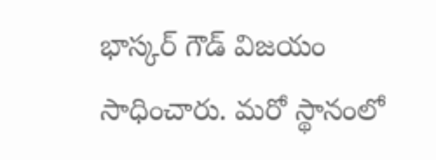భాస్కర్ గౌడ్ విజయం సాధించారు. మరో స్థానంలో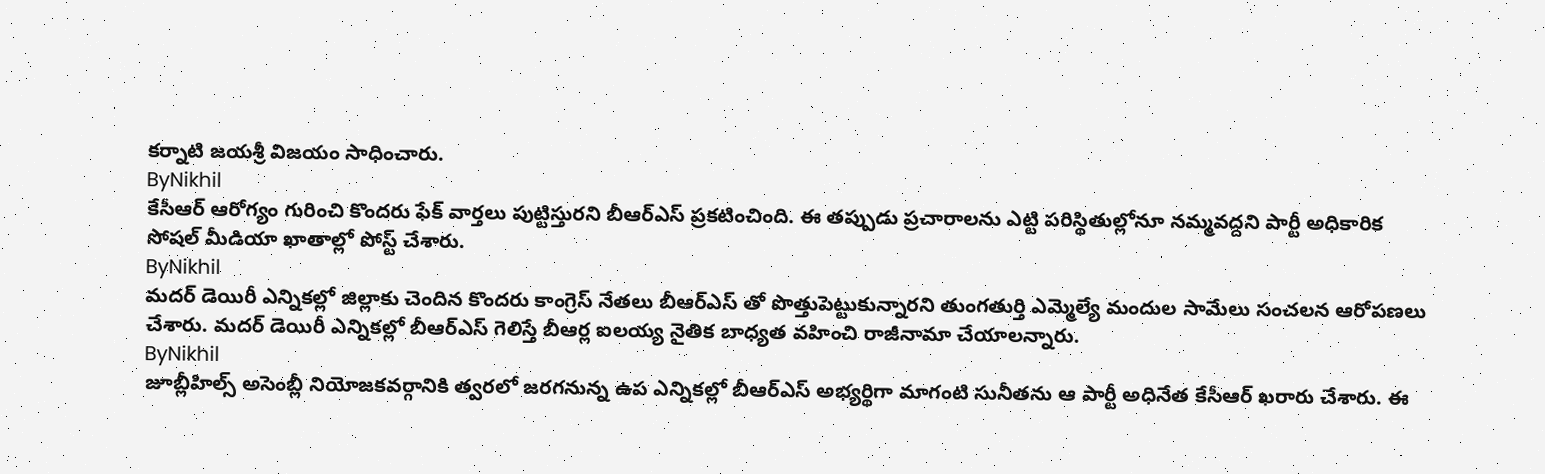కర్నాటి జయశ్రీ విజయం సాధించారు.
ByNikhil
కేసీఆర్ ఆరోగ్యం గురించి కొందరు ఫేక్ వార్తలు పుట్టిస్తురని బీఆర్ఎస్ ప్రకటించింది. ఈ తప్పుడు ప్రచారాలను ఎట్టి పరిస్థితుల్లోనూ నమ్మవద్దని పార్టీ అధికారిక సోషల్ మీడియా ఖాతాల్లో పోస్ట్ చేశారు.
ByNikhil
మదర్ డెయిరీ ఎన్నికల్లో జిల్లాకు చెందిన కొందరు కాంగ్రెస్ నేతలు బీఆర్ఎస్ తో పొత్తుపెట్టుకున్నారని తుంగతుర్తి ఎమ్మెల్యే మందుల సామేలు సంచలన ఆరోపణలు చేశారు. మదర్ డెయిరీ ఎన్నికల్లో బీఆర్ఎస్ గెలిస్తే బీఆర్ల ఐలయ్య నైతిక బాధ్యత వహించి రాజీనామా చేయాలన్నారు.
ByNikhil
జూబ్లీహిల్స్ అసెంబ్లీ నియోజకవర్గానికి త్వరలో జరగనున్న ఉప ఎన్నికల్లో బీఆర్ఎస్ అభ్యర్థిగా మాగంటి సునీతను ఆ పార్టీ అధినేత కేసీఆర్ ఖరారు చేశారు. ఈ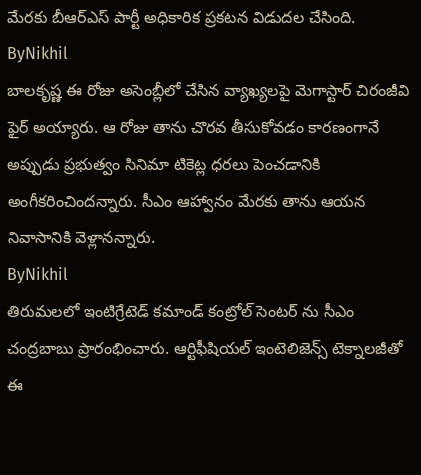మేరకు బీఆర్ఎస్ పార్టీ అధికారిక ప్రకటన విడుదల చేసింది.
ByNikhil
బాలకృష్ణ ఈ రోజు అసెంబ్లీలో చేసిన వ్యాఖ్యలపై మెగాస్టార్ చిరంజీవి ఫైర్ అయ్యారు. ఆ రోజు తాను చొరవ తీసుకోవడం కారణంగానే అప్పుడు ప్రభుత్వం సినిమా టికెట్ల ధరలు పెంచడానికి అంగీకరించిందన్నారు. సీఎం ఆహ్వానం మేరకు తాను ఆయన నివాసానికి వెళ్లానన్నారు.
ByNikhil
తిరుమలలో ఇంటిగ్రేటెడ్ కమాండ్ కంట్రోల్ సెంటర్ ను సీఎం చంద్రబాబు ప్రారంభించారు. ఆర్టిఫీషియల్ ఇంటెలిజెన్స్ టెక్నాలజీతో ఈ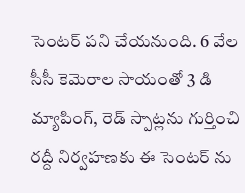సెంటర్ పని చేయనుంది. 6 వేల సీసీ కెమెరాల సాయంతో 3 డి మ్యాపింగ్, రెడ్ స్పాట్లను గుర్తించి రద్దీ నిర్వహణకు ఈ సెంటర్ ను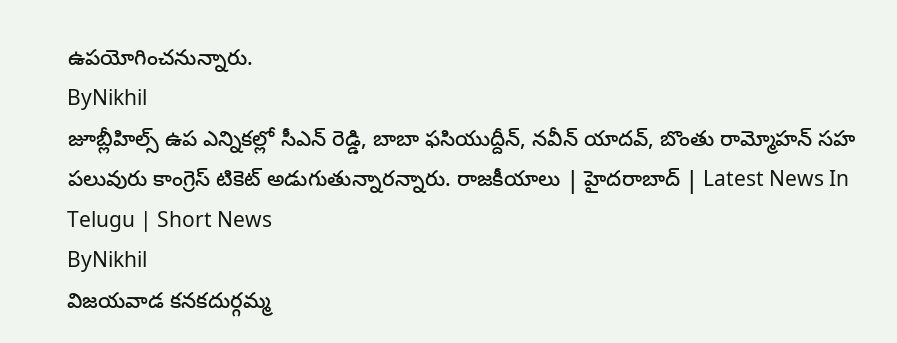ఉపయోగించనున్నారు.
ByNikhil
జూబ్లీహిల్స్ ఉప ఎన్నికల్లో సీఎన్ రెడ్డి, బాబా ఫసియుద్దీన్, నవీన్ యాదవ్, బొంతు రామ్మోహన్ సహ పలువురు కాంగ్రెస్ టికెట్ అడుగుతున్నారన్నారు. రాజకీయాలు | హైదరాబాద్ | Latest News In Telugu | Short News
ByNikhil
విజయవాడ కనకదుర్గమ్మ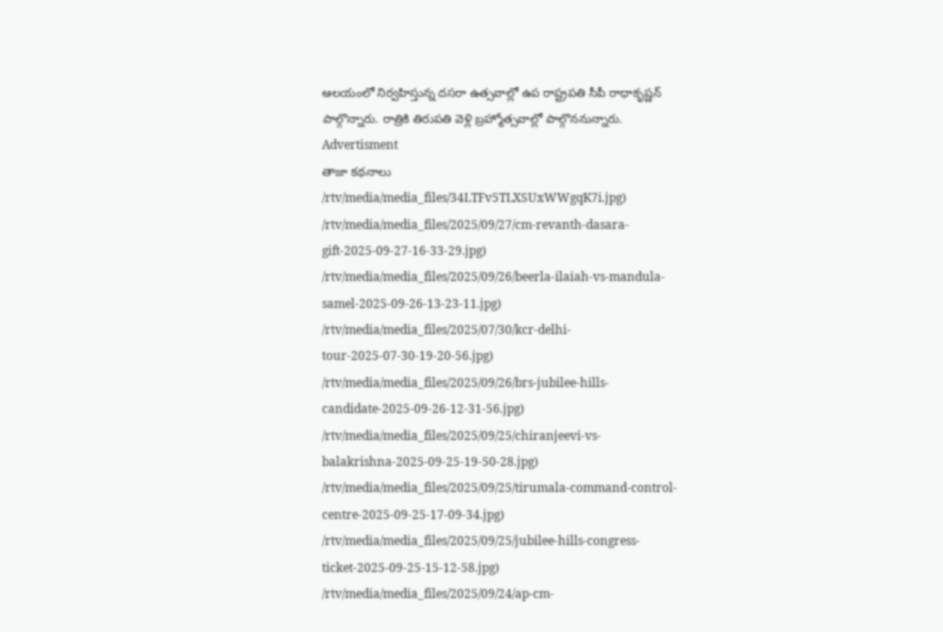ఆలయంలో నిర్వహిస్తున్న దసరా ఉత్సవాల్లో ఉప రాష్ట్రపతి సీపీ రాధాకృష్ణన్ పాల్గొన్నారు. రాత్రికి తిరుపతి వెళ్లి బ్రహ్మోత్సవాల్లో పాల్గొననున్నారు.
Advertisment
తాజా కథనాలు
/rtv/media/media_files/34LTFv5TLXSUxWWgqK7i.jpg)
/rtv/media/media_files/2025/09/27/cm-revanth-dasara-gift-2025-09-27-16-33-29.jpg)
/rtv/media/media_files/2025/09/26/beerla-ilaiah-vs-mandula-samel-2025-09-26-13-23-11.jpg)
/rtv/media/media_files/2025/07/30/kcr-delhi-tour-2025-07-30-19-20-56.jpg)
/rtv/media/media_files/2025/09/26/brs-jubilee-hills-candidate-2025-09-26-12-31-56.jpg)
/rtv/media/media_files/2025/09/25/chiranjeevi-vs-balakrishna-2025-09-25-19-50-28.jpg)
/rtv/media/media_files/2025/09/25/tirumala-command-control-centre-2025-09-25-17-09-34.jpg)
/rtv/media/media_files/2025/09/25/jubilee-hills-congress-ticket-2025-09-25-15-12-58.jpg)
/rtv/media/media_files/2025/09/24/ap-cm-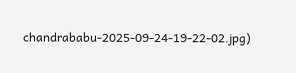chandrababu-2025-09-24-19-22-02.jpg)